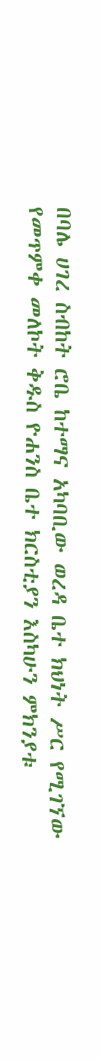በባሌ ሀገረ ስብከት ሮቤ ከተማና አካባቢው ወረዳ ቤተ ክህነት ሥር የሚገኘው የመጥምቀ መለኮት ቅዱስ ዮሐንስ ቤተ ክርስቲያን እስካሁን ምክንያቱ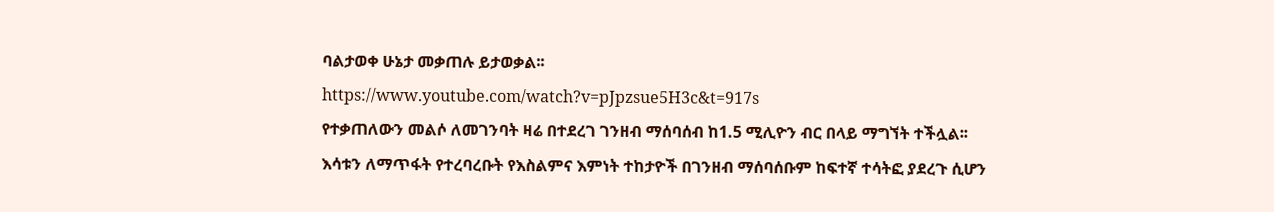ባልታወቀ ሁኔታ መቃጠሉ ይታወቃል፡፡
https://www.youtube.com/watch?v=pJpzsue5H3c&t=917s
የተቃጠለውን መልሶ ለመገንባት ዛሬ በተደረገ ገንዘብ ማሰባሰብ ከ1.5 ሚሊዮን ብር በላይ ማግኘት ተችሏል፡፡ እሳቱን ለማጥፋት የተረባረቡት የእስልምና እምነት ተከታዮች በገንዘብ ማሰባሰቡም ከፍተኛ ተሳትፎ ያደረጉ ሲሆን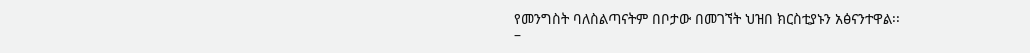የመንግስት ባለስልጣናትም በቦታው በመገኘት ህዝበ ክርስቲያኑን አፅናንተዋል፡፡
–